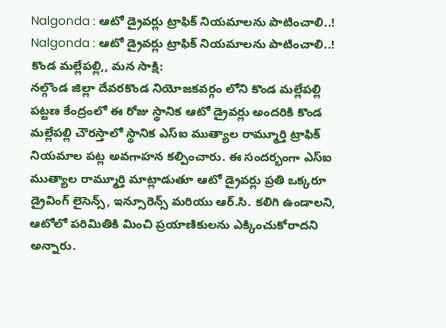Nalgonda : ఆటో డ్రైవర్లు ట్రాఫిక్ నియమాలను పాటించాలి..!
Nalgonda : ఆటో డ్రైవర్లు ట్రాఫిక్ నియమాలను పాటించాలి..!
కొండ మల్లేపల్లి,, మన సాక్షి:
నల్గొండ జిల్లా దేవరకొండ నియోజకవర్గం లోని కొండ మల్లేపల్లి పట్టణ కేంద్రంలో ఈ రోజు స్థానిక ఆటో డ్రైవర్లు అందరికి కొండ మల్లేపల్లి చౌరస్తాలో స్థానిక ఎస్ఐ ముత్యాల రామ్మూర్తి ట్రాఫిక్ నియమాల పట్ల అవగాహన కల్పించారు. ఈ సందర్భంగా ఎస్ఐ ముత్యాల రామ్మూర్తి మాట్లాడుతూ ఆటో డ్రైవర్లు ప్రతి ఒక్కరూ డ్రైవింగ్ లైసెన్స్, ఇన్సూరెన్స్ మరియు ఆర్.సి. కలిగి ఉండాలని, ఆటోలో పరిమితికి మించి ప్రయాణికులను ఎక్కించుకోరాదని అన్నారు.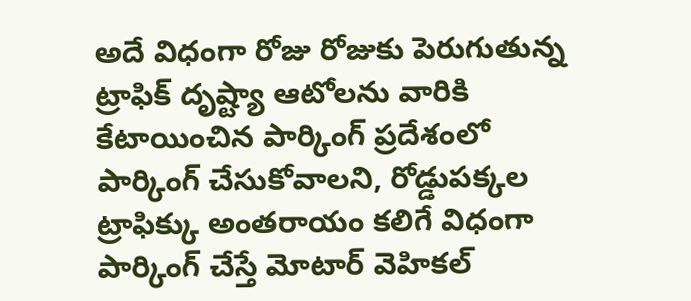అదే విధంగా రోజు రోజుకు పెరుగుతున్న ట్రాఫిక్ దృష్ట్యా ఆటోలను వారికి కేటాయించిన పార్కింగ్ ప్రదేశంలో పార్కింగ్ చేసుకోవాలని, రోడ్డుపక్కల ట్రాఫిక్కు అంతరాయం కలిగే విధంగా పార్కింగ్ చేస్తే మోటార్ వెహికల్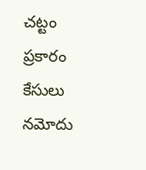చట్టం ప్రకారం కేసులు నమోదు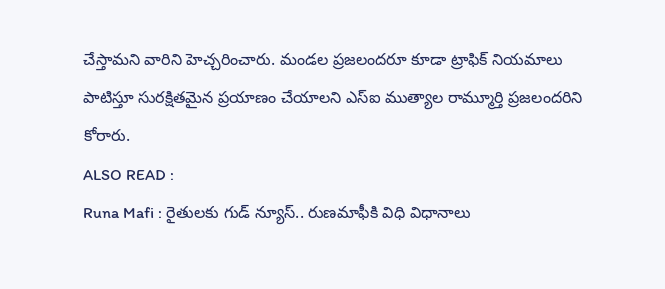చేస్తామని వారిని హెచ్చరించారు. మండల ప్రజలందరూ కూడా ట్రాఫిక్ నియమాలు పాటిస్తూ సురక్షితమైన ప్రయాణం చేయాలని ఎస్ఐ ముత్యాల రామ్మూర్తి ప్రజలందరిని కోరారు.
ALSO READ :
Runa Mafi : రైతులకు గుడ్ న్యూస్.. రుణమాఫీకి విధి విధానాలు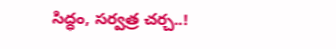సిద్ధం, సర్వత్ర చర్చ..!